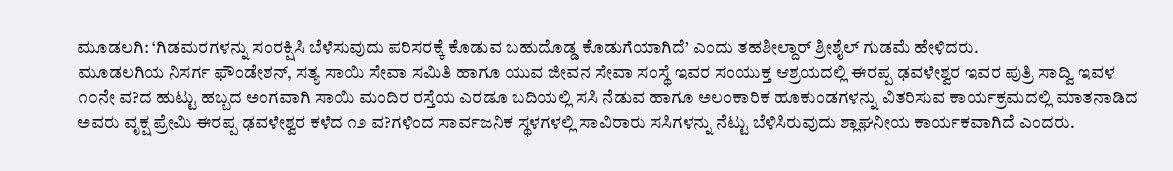ಮೂಡಲಗಿ: ‘ಗಿಡಮರಗಳನ್ನು ಸಂರಕ್ಷಿಸಿ ಬೆಳೆಸುವುದು ಪರಿಸರಕ್ಕೆ ಕೊಡುವ ಬಹುದೊಡ್ಡ ಕೊಡುಗೆಯಾಗಿದೆ’ ಎಂದು ತಹಶೀಲ್ದಾರ್ ಶ್ರೀಶೈಲ್ ಗುಡಮೆ ಹೇಳಿದರು.
ಮೂಡಲಗಿಯ ನಿಸರ್ಗ ಫೌಂಡೇಶನ್, ಸತ್ಯ ಸಾಯಿ ಸೇವಾ ಸಮಿತಿ ಹಾಗೂ ಯುವ ಜೀವನ ಸೇವಾ ಸಂಸ್ಥೆ ಇವರ ಸಂಯುಕ್ತ ಆಶ್ರಯದಲ್ಲಿ ಈರಪ್ಪ ಢವಳೇಶ್ವರ ಇವರ ಪುತ್ರಿ ಸಾದ್ವಿ ಇವಳ ೧೦ನೇ ವ?ದ ಹುಟ್ಟು ಹಬ್ಬದ ಅಂಗವಾಗಿ ಸಾಯಿ ಮಂದಿರ ರಸ್ತೆಯ ಎರಡೂ ಬದಿಯಲ್ಲಿ ಸಸಿ ನೆಡುವ ಹಾಗೂ ಅಲಂಕಾರಿಕ ಹೂಕುಂಡಗಳನ್ನು ವಿತರಿಸುವ ಕಾರ್ಯಕ್ರಮದಲ್ಲಿ ಮಾತನಾಡಿದ ಅವರು ವೃಕ್ಷ ಪ್ರೇಮಿ ಈರಪ್ಪ ಢವಳೇಶ್ವರ ಕಳೆದ ೧೨ ವ?ಗಳಿಂದ ಸಾರ್ವಜನಿಕ ಸ್ಥಳಗಳಲ್ಲಿ ಸಾವಿರಾರು ಸಸಿಗಳನ್ನು ನೆಟ್ಟು ಬೆಳಿಸಿರುವುದು ಶ್ಲಾಘನೀಯ ಕಾರ್ಯಕವಾಗಿದೆ ಎಂದರು.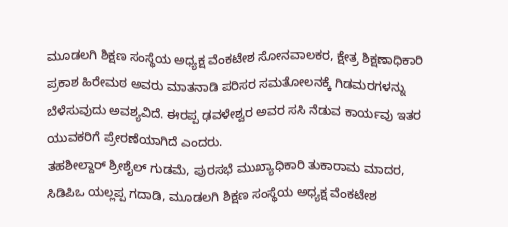ಮೂಡಲಗಿ ಶಿಕ್ಷಣ ಸಂಸ್ಥೆಯ ಅಧ್ಯಕ್ಷ ವೆಂಕಟೇಶ ಸೋನವಾಲಕರ, ಕ್ಷೇತ್ರ ಶಿಕ್ಷಣಾಧಿಕಾರಿ ಪ್ರಕಾಶ ಹಿರೇಮಠ ಅವರು ಮಾತನಾಡಿ ಪರಿಸರ ಸಮತೋಲನಕ್ಕೆ ಗಿಡಮರಗಳನ್ನು ಬೆಳೆಸುವುದು ಅವಶ್ಯವಿದೆ. ಈರಪ್ಪ ಢವಳೇಶ್ವರ ಅವರ ಸಸಿ ನೆಡುವ ಕಾರ್ಯವು ಇತರ ಯುವಕರಿಗೆ ಪ್ರೇರಣೆಯಾಗಿದೆ ಎಂದರು.
ತಹಶೀಲ್ದಾರ್ ಶ್ರೀಶೈಲ್ ಗುಡಮೆ, ಪುರಸಭೆ ಮುಖ್ಯಾಧಿಕಾರಿ ತುಕಾರಾಮ ಮಾದರ, ಸಿಡಿಪಿಒ ಯಲ್ಲಪ್ಪ ಗದಾಡಿ, ಮೂಡಲಗಿ ಶಿಕ್ಷಣ ಸಂಸ್ಥೆಯ ಅಧ್ಯಕ್ಷ ವೆಂಕಟೇಶ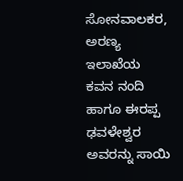ಸೋನವಾಲಕರ, ಅರಣ್ಯ ಇಲಾಖೆಯ ಕವನ ನಂದಿ ಹಾಗೂ ಈರಪ್ಪ ಢವಳೇಶ್ವರ ಅವರನ್ನು ಸಾಯಿ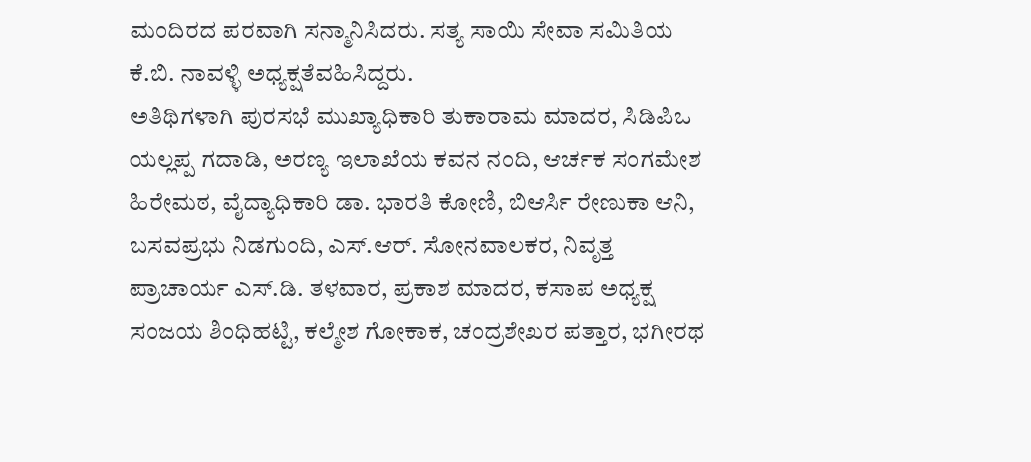ಮಂದಿರದ ಪರವಾಗಿ ಸನ್ಮಾನಿಸಿದರು. ಸತ್ಯ ಸಾಯಿ ಸೇವಾ ಸಮಿತಿಯ ಕೆ.ಬಿ. ನಾವಳ್ಳಿ ಅಧ್ಯಕ್ಷತೆವಹಿಸಿದ್ದರು.
ಅತಿಥಿಗಳಾಗಿ ಪುರಸಭೆ ಮುಖ್ಯಾಧಿಕಾರಿ ತುಕಾರಾಮ ಮಾದರ, ಸಿಡಿಪಿಒ ಯಲ್ಲಪ್ಪ ಗದಾಡಿ, ಅರಣ್ಯ ಇಲಾಖೆಯ ಕವನ ನಂದಿ, ಆರ್ಚಕ ಸಂಗಮೇಶ ಹಿರೇಮಠ, ವೈದ್ಯಾಧಿಕಾರಿ ಡಾ. ಭಾರತಿ ಕೋಣಿ, ಬಿಆರ್ಸಿ ರೇಣುಕಾ ಆನಿ, ಬಸವಪ್ರಭು ನಿಡಗುಂದಿ, ಎಸ್.ಆರ್. ಸೋನವಾಲಕರ, ನಿವೃತ್ತ ಪ್ರಾಚಾರ್ಯ ಎಸ್.ಡಿ. ತಳವಾರ, ಪ್ರಕಾಶ ಮಾದರ, ಕಸಾಪ ಅಧ್ಯಕ್ಷ ಸಂಜಯ ಶಿಂಧಿಹಟ್ಟಿ, ಕಲ್ಮೇಶ ಗೋಕಾಕ, ಚಂದ್ರಶೇಖರ ಪತ್ತಾರ, ಭಗೀರಥ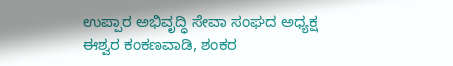ಉಪ್ಪಾರ ಅಭಿವೃದ್ಧಿ ಸೇವಾ ಸಂಘದ ಅಧ್ಯಕ್ಷ ಈಶ್ವರ ಕಂಕಣವಾಡಿ, ಶಂಕರ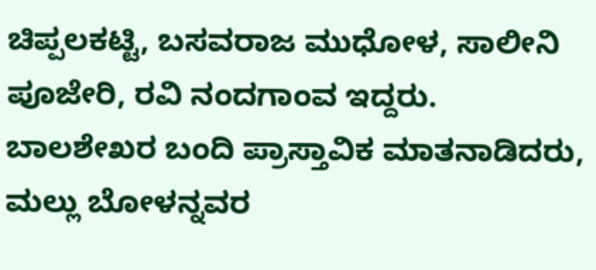ಚಿಪ್ಪಲಕಟ್ಟಿ, ಬಸವರಾಜ ಮುಧೋಳ, ಸಾಲೀನಿ ಪೂಜೇರಿ, ರವಿ ನಂದಗಾಂವ ಇದ್ದರು. ಬಾಲಶೇಖರ ಬಂದಿ ಪ್ರಾಸ್ತಾವಿಕ ಮಾತನಾಡಿದರು, ಮಲ್ಲು ಬೋಳನ್ನವರ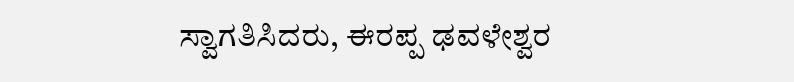ಸ್ವಾಗತಿಸಿದರು, ಈರಪ್ಪ ಢವಳೇಶ್ವರ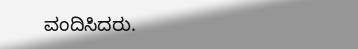ವಂದಿಸಿದರು.